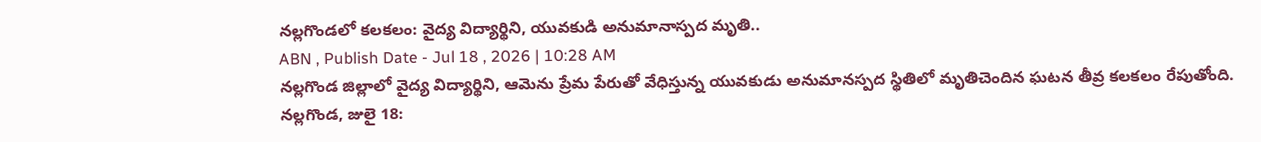నల్లగొండలో కలకలం: వైద్య విద్యార్థిని, యువకుడి అనుమానాస్పద మృతి..
ABN , Publish Date - Jul 18 , 2026 | 10:28 AM
నల్లగొండ జిల్లాలో వైద్య విద్యార్థిని, ఆమెను ప్రేమ పేరుతో వేధిస్తున్న యువకుడు అనుమానస్పద స్థితిలో మృతిచెందిన ఘటన తీవ్ర కలకలం రేపుతోంది.
నల్లగొండ, జులై 18: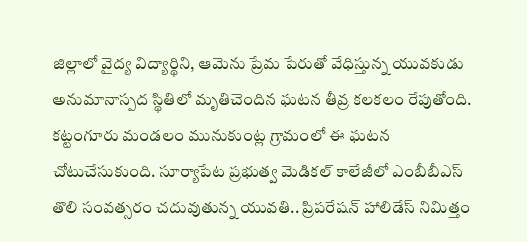జిల్లాలో వైద్య విద్యార్థిని, ఆమెను ప్రేమ పేరుతో వేధిస్తున్న యువకుడు అనుమానాస్పద స్థితిలో మృతిచెందిన ఘటన తీవ్ర కలకలం రేపుతోంది. కట్టంగూరు మండలం మునుకుంట్ల గ్రామంలో ఈ ఘటన చోటుచేసుకుంది. సూర్యాపేట ప్రభుత్వ మెడికల్ కాలేజీలో ఎంబీబీఎస్ తొలి సంవత్సరం చదువుతున్న యువతి.. ప్రిపరేషన్ హాలిడేస్ నిమిత్తం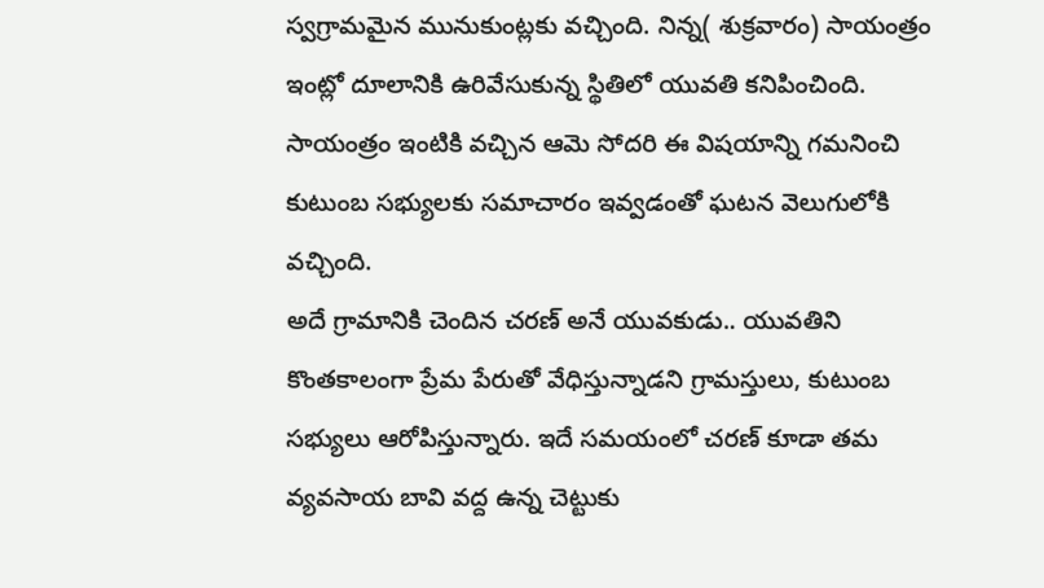స్వగ్రామమైన మునుకుంట్లకు వచ్చింది. నిన్న( శుక్రవారం) సాయంత్రం ఇంట్లో దూలానికి ఉరివేసుకున్న స్థితిలో యువతి కనిపించింది. సాయంత్రం ఇంటికి వచ్చిన ఆమె సోదరి ఈ విషయాన్ని గమనించి కుటుంబ సభ్యులకు సమాచారం ఇవ్వడంతో ఘటన వెలుగులోకి వచ్చింది.
అదే గ్రామానికి చెందిన చరణ్ అనే యువకుడు.. యువతిని కొంతకాలంగా ప్రేమ పేరుతో వేధిస్తున్నాడని గ్రామస్తులు, కుటుంబ సభ్యులు ఆరోపిస్తున్నారు. ఇదే సమయంలో చరణ్ కూడా తమ వ్యవసాయ బావి వద్ద ఉన్న చెట్టుకు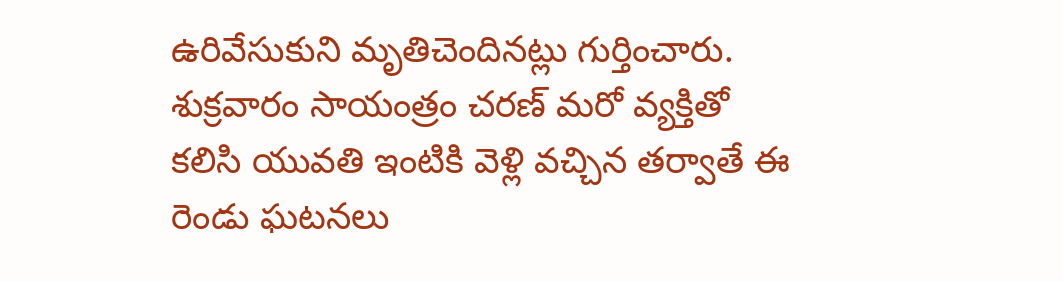ఉరివేసుకుని మృతిచెందినట్లు గుర్తించారు. శుక్రవారం సాయంత్రం చరణ్ మరో వ్యక్తితో కలిసి యువతి ఇంటికి వెళ్లి వచ్చిన తర్వాతే ఈ రెండు ఘటనలు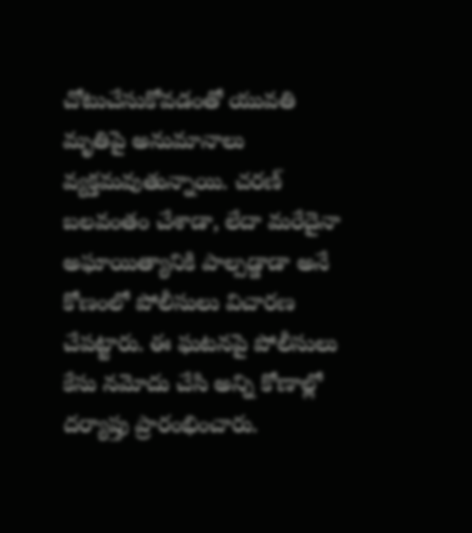చోటుచేసుకోవడంతో యువతి మృతిపై అనుమానాలు వ్యక్తమవుతున్నాయి. చరణ్ బలవంతం చేశాడా, లేదా మరేదైనా అఘాయిత్యానికి పాల్పడ్డాడా అనే కోణంలో పోలీసులు విచారణ చేపట్టారు. ఈ ఘటనపై పోలీసులు కేసు నమోదు చేసి అన్ని కోణాల్లో దర్యాప్తు ప్రారంభించారు.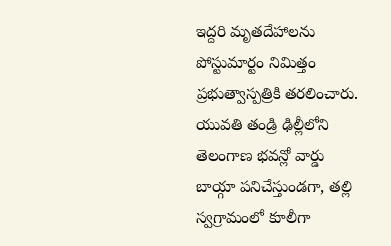ఇద్దరి మృతదేహాలను పోస్టుమార్టం నిమిత్తం ప్రభుత్వాస్పత్రికి తరలించారు. యువతి తండ్రి ఢిల్లీలోని తెలంగాణ భవన్లో వార్డు బాయ్గా పనిచేస్తుండగా, తల్లి స్వగ్రామంలో కూలీగా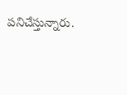పనిచేస్తున్నారు.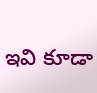ఇవి కూడా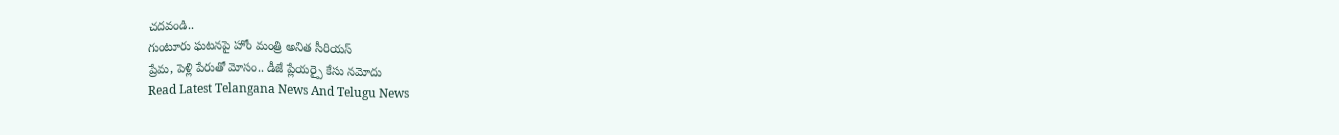చదవండి..
గుంటూరు ఘటనపై హోం మంత్రి అనిత సీరియస్
ప్రేమ, పెళ్లి పేరుతో మోసం.. డీజే ప్లేయర్పై కేసు నమోదు
Read Latest Telangana News And Telugu News